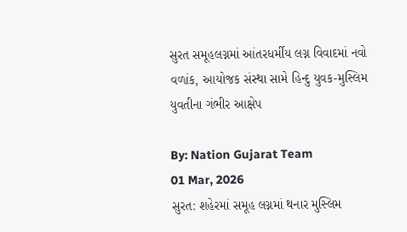સુરત સમૂહલગ્નમાં આંતરધર્મીય લગ્ન વિવાદમાં નવો વળાંક, આયોજક સંસ્થા સામે હિન્દુ યુવક-મુસ્લિમ યુવતીના ગંભીર આક્ષેપ

By: Nation Gujarat Team
01 Mar, 2026
સુરત: શહેરમાં સમૂહ લગ્નમાં થનાર મુસ્લિમ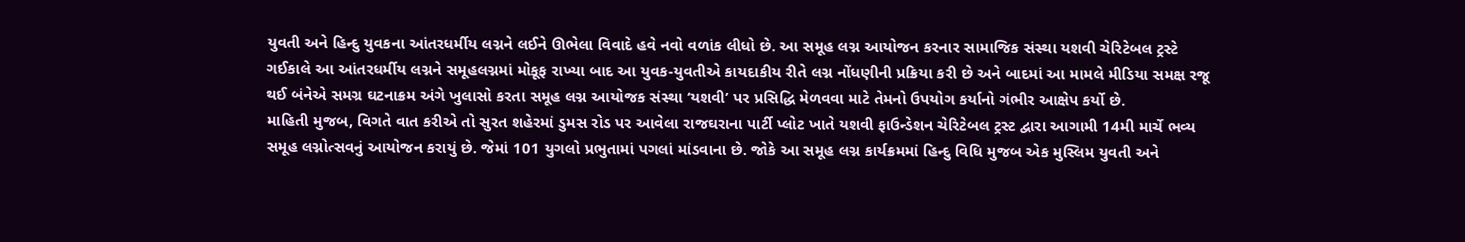યુવતી અને હિન્દુ યુવકના આંતરધર્મીય લગ્નને લઈને ઊભેલા વિવાદે હવે નવો વળાંક લીધો છે. આ સમૂહ લગ્ન આયોજન કરનાર સામાજિક સંસ્થા યશવી ચેરિટેબલ ટ્રસ્ટે ગઈકાલે આ આંતરધર્મીય લગ્નને સમૂહલગ્નમાં મોકૂફ રાખ્યા બાદ આ યુવક-યુવતીએ કાયદાકીય રીતે લગ્ન નોંધણીની પ્રક્રિયા કરી છે અને બાદમાં આ મામલે મીડિયા સમક્ષ રજૂ થઈ બંનેએ સમગ્ર ઘટનાક્રમ અંગે ખુલાસો કરતા સમૂહ લગ્ન આયોજક સંસ્થા ‘યશવી’ પર પ્રસિદ્ધિ મેળવવા માટે તેમનો ઉપયોગ કર્યાનો ગંભીર આક્ષેપ કર્યો છે.
માહિતી મુજબ, વિગતે વાત કરીએ તો સુરત શહેરમાં ડુમસ રોડ પર આવેલા રાજઘરાના પાર્ટી પ્લોટ ખાતે યશવી ફાઉન્ડેશન ચેરિટેબલ ટ્રસ્ટ દ્વારા આગામી 14મી માર્ચે ભવ્ય સમૂહ લગ્નોત્સવનું આયોજન કરાયું છે. જેમાં 101 યુગલો પ્રભુતામાં પગલાં માંડવાના છે. જોકે આ સમૂહ લગ્ન કાર્યક્રમમાં હિન્દુ વિધિ મુજબ એક મુસ્લિમ યુવતી અને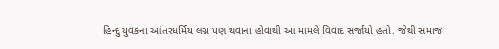હિન્દુ યુવકના આંતરધર્મિય લગ્ન પણ થવાના હોવાથી આ મામલે વિવાદ સર્જાયો હતો. જેથી સમાજ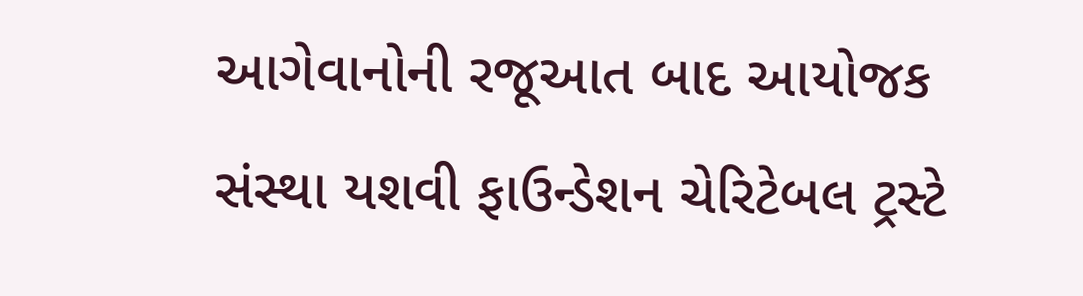આગેવાનોની રજૂઆત બાદ આયોજક સંસ્થા યશવી ફાઉન્ડેશન ચેરિટેબલ ટ્રસ્ટે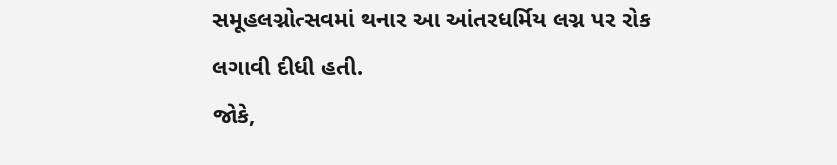સમૂહલગ્નોત્સવમાં થનાર આ આંતરધર્મિય લગ્ન પર રોક લગાવી દીધી હતી.
જોકે,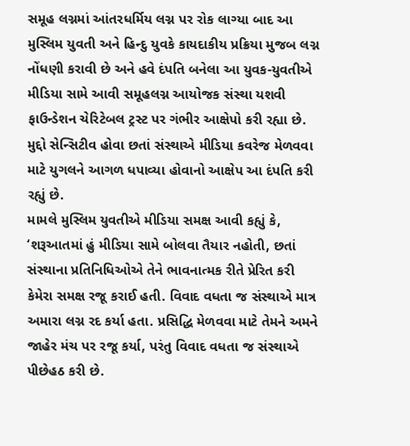સમૂહ લગ્નમાં આંતરધર્મિય લગ્ન પર રોક લાગ્યા બાદ આ મુસ્લિમ યુવતી અને હિન્દુ યુવકે કાયદાકીય પ્રક્રિયા મુજબ લગ્ન નોંધણી કરાવી છે અને હવે દંપતિ બનેલા આ યુવક-યુવતીએ મીડિયા સામે આવી સમૂહલગ્ન આયોજક સંસ્થા યશવી ફાઉન્ડેશન ચેરિટેબલ ટ્રસ્ટ પર ગંભીર આક્ષેપો કરી રહ્યા છે. મુદ્દો સેન્સિટીવ હોવા છતાં સંસ્થાએ મીડિયા કવરેજ મેળવવા માટે યુગલને આગળ ધપાવ્યા હોવાનો આક્ષેપ આ દંપતિ કરી રહ્યું છે.
મામલે મુસ્લિમ યુવતીએ મીડિયા સમક્ષ આવી કહ્યું કે, ‘શરૂઆતમાં હું મીડિયા સામે બોલવા તૈયાર નહોતી, છતાં સંસ્થાના પ્રતિનિધિઓએ તેને ભાવનાત્મક રીતે પ્રેરિત કરી કેમેરા સમક્ષ રજૂ કરાઈ હતી. વિવાદ વધતા જ સંસ્થાએ માત્ર અમારા લગ્ન રદ કર્યા હતા. પ્રસિદ્ધિ મેળવવા માટે તેમને અમને જાહેર મંચ પર રજૂ કર્યા, પરંતુ વિવાદ વધતા જ સંસ્થાએ પીછેહઠ કરી છે.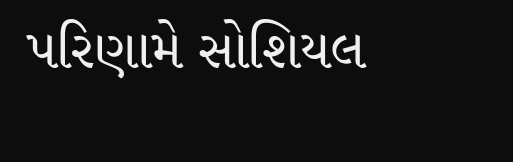પરિણામે સોશિયલ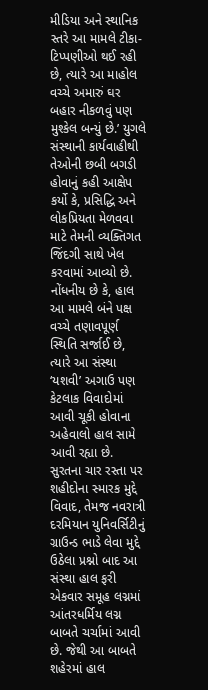મીડિયા અને સ્થાનિક સ્તરે આ મામલે ટીકા-ટિપ્પણીઓ થઈ રહી છે, ત્યારે આ માહોલ વચ્ચે અમારું ઘર બહાર નીકળવું પણ મુશ્કેલ બન્યું છે.’ યુગલે સંસ્થાની કાર્યવાહીથી તેઓની છબી બગડી હોવાનું કહી આક્ષેપ કર્યો કે, પ્રસિદ્ધિ અને લોકપ્રિયતા મેળવવા માટે તેમની વ્યક્તિગત જિંદગી સાથે ખેલ કરવામાં આવ્યો છે.
નોંધનીય છે કે, હાલ આ મામલે બંને પક્ષ વચ્ચે તણાવપૂર્ણ સ્થિતિ સર્જાઈ છે, ત્યારે આ સંસ્થા ‘યશવી’ અગાઉ પણ કેટલાક વિવાદોમાં આવી ચૂકી હોવાના અહેવાલો હાલ સામે આવી રહ્યા છે. સુરતના ચાર રસ્તા પર શહીદોના સ્મારક મુદ્દે વિવાદ, તેમજ નવરાત્રી દરમિયાન યુનિવર્સિટીનું ગ્રાઉન્ડ ભાડે લેવા મુદ્દે ઉઠેલા પ્રશ્નો બાદ આ સંસ્થા હાલ ફરી એકવાર સમૂહ લગ્નમાં આંતરધર્મિય લગ્ન બાબતે ચર્ચામાં આવી છે. જેથી આ બાબતે શહેરમાં હાલ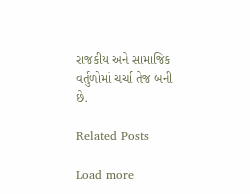રાજકીય અને સામાજિક વર્તુળોમાં ચર્ચા તેજ બની છે.

Related Posts

Load more